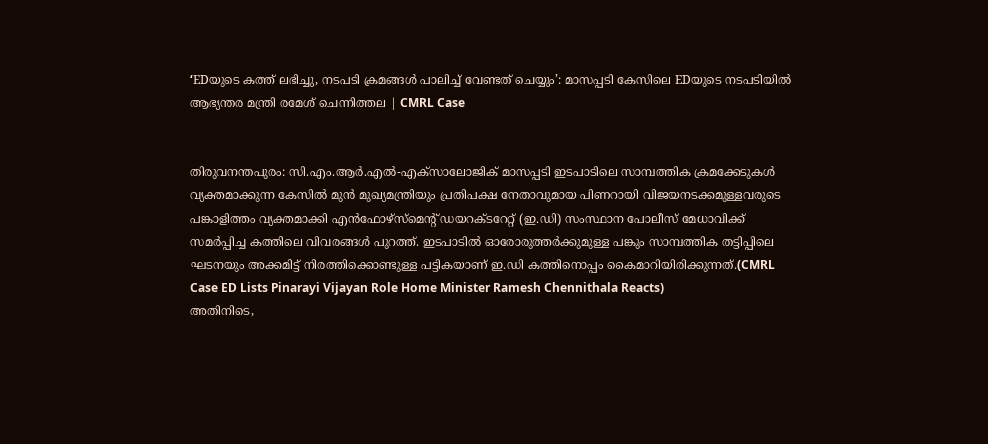‘EDയുടെ കത്ത് ലഭിച്ചു, നടപടി ക്രമങ്ങൾ പാലിച്ച് വേണ്ടത് ചെയ്യും’: മാസപ്പടി കേസിലെ EDയുടെ നടപടിയിൽ ആഭ്യന്തര മന്ത്രി രമേശ് ചെന്നിത്തല | CMRL Case


തിരുവനന്തപുരം: സി.എം.ആർ.എൽ-എക്സാലോജിക് മാസപ്പടി ഇടപാടിലെ സാമ്പത്തിക ക്രമക്കേടുകൾ വ്യക്തമാക്കുന്ന കേസിൽ മുൻ മുഖ്യമന്ത്രിയും പ്രതിപക്ഷ നേതാവുമായ പിണറായി വിജയനടക്കമുള്ളവരുടെ പങ്കാളിത്തം വ്യക്തമാക്കി എൻഫോഴ്സ്മെന്റ് ഡയറക്ടറേറ്റ് (ഇ.ഡി) സംസ്ഥാന പോലീസ് മേധാവിക്ക് സമർപ്പിച്ച കത്തിലെ വിവരങ്ങൾ പുറത്ത്. ഇടപാടിൽ ഓരോരുത്തർക്കുമുള്ള പങ്കും സാമ്പത്തിക തട്ടിപ്പിലെ ഘടനയും അക്കമിട്ട് നിരത്തിക്കൊണ്ടുള്ള പട്ടികയാണ് ഇ.ഡി കത്തിനൊപ്പം കൈമാറിയിരിക്കുന്നത്.(CMRL Case ED Lists Pinarayi Vijayan Role Home Minister Ramesh Chennithala Reacts)
അതിനിടെ,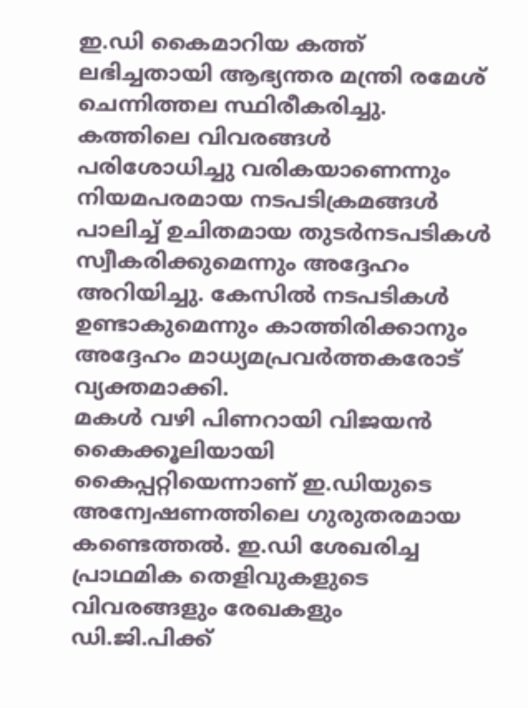ഇ.ഡി കൈമാറിയ കത്ത് ലഭിച്ചതായി ആഭ്യന്തര മന്ത്രി രമേശ് ചെന്നിത്തല സ്ഥിരീകരിച്ചു. കത്തിലെ വിവരങ്ങൾ പരിശോധിച്ചു വരികയാണെന്നും നിയമപരമായ നടപടിക്രമങ്ങൾ പാലിച്ച് ഉചിതമായ തുടർനടപടികൾ സ്വീകരിക്കുമെന്നും അദ്ദേഹം അറിയിച്ചു. കേസിൽ നടപടികൾ ഉണ്ടാകുമെന്നും കാത്തിരിക്കാനും അദ്ദേഹം മാധ്യമപ്രവർത്തകരോട് വ്യക്തമാക്കി.
മകൾ വഴി പിണറായി വിജയൻ കൈക്കൂലിയായി കൈപ്പറ്റിയെന്നാണ് ഇ.ഡിയുടെ അന്വേഷണത്തിലെ ഗുരുതരമായ കണ്ടെത്തൽ. ഇ.ഡി ശേഖരിച്ച പ്രാഥമിക തെളിവുകളുടെ വിവരങ്ങളും രേഖകളും ഡി.ജി.പിക്ക്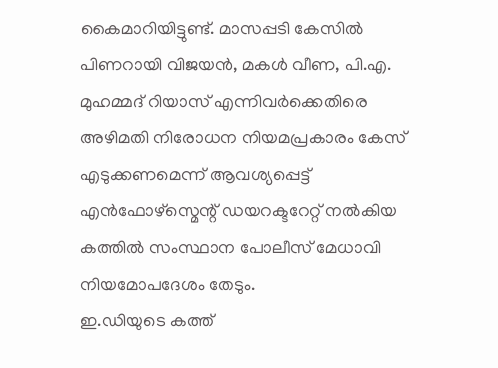കൈമാറിയിട്ടുണ്ട്. മാസപ്പടി കേസിൽ പിണറായി വിജയൻ, മകൾ വീണ, പി.എ. മുഹമ്മദ് റിയാസ് എന്നിവർക്കെതിരെ അഴിമതി നിരോധന നിയമപ്രകാരം കേസ് എടുക്കണമെന്ന് ആവശ്യപ്പെട്ട് എൻഫോഴ്സ്മെന്റ് ഡയറക്ടറേറ്റ് നൽകിയ കത്തിൽ സംസ്ഥാന പോലീസ് മേധാവി നിയമോപദേശം തേടും.
ഇ.ഡിയുടെ കത്ത്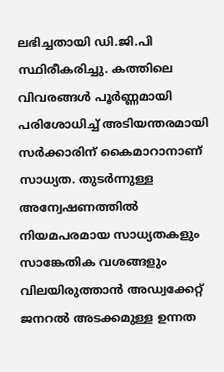ലഭിച്ചതായി ഡി.ജി.പി സ്ഥിരീകരിച്ചു. കത്തിലെ വിവരങ്ങൾ പൂർണ്ണമായി പരിശോധിച്ച് അടിയന്തരമായി സർക്കാരിന് കൈമാറാനാണ് സാധ്യത. തുടർന്നുള്ള അന്വേഷണത്തിൽ നിയമപരമായ സാധ്യതകളും സാങ്കേതിക വശങ്ങളും വിലയിരുത്താൻ അഡ്വക്കേറ്റ് ജനറൽ അടക്കമുള്ള ഉന്നത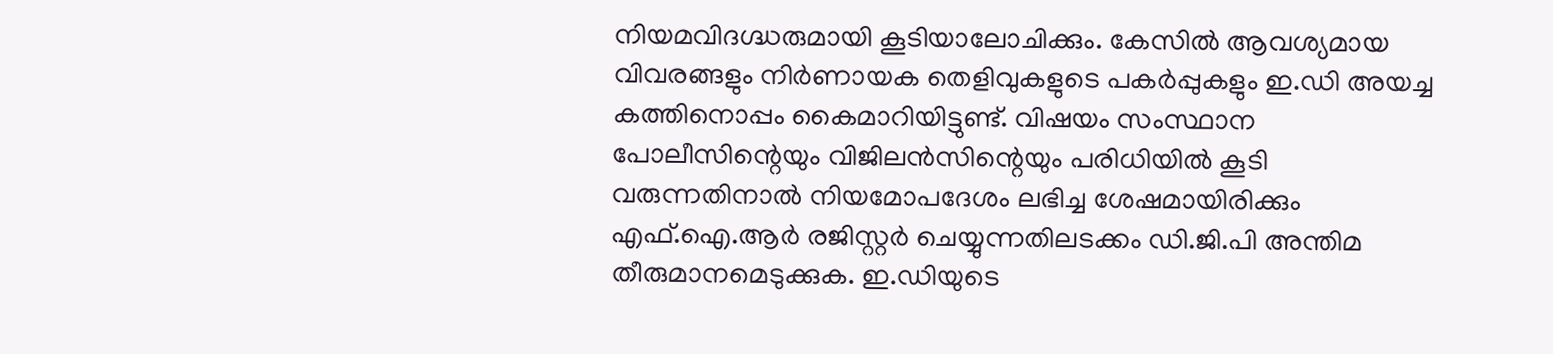നിയമവിദഗ്ദ്ധരുമായി കൂടിയാലോചിക്കും. കേസിൽ ആവശ്യമായ വിവരങ്ങളും നിർണായക തെളിവുകളുടെ പകർപ്പുകളും ഇ.ഡി അയച്ച കത്തിനൊപ്പം കൈമാറിയിട്ടുണ്ട്. വിഷയം സംസ്ഥാന പോലീസിന്റെയും വിജിലൻസിന്റെയും പരിധിയിൽ കൂടി വരുന്നതിനാൽ നിയമോപദേശം ലഭിച്ച ശേഷമായിരിക്കും എഫ്.ഐ.ആർ രജിസ്റ്റർ ചെയ്യുന്നതിലടക്കം ഡി.ജി.പി അന്തിമ തീരുമാനമെടുക്കുക. ഇ.ഡിയുടെ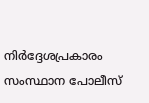നിർദ്ദേശപ്രകാരം സംസ്ഥാന പോലീസ്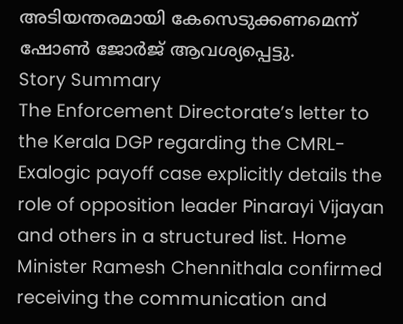അടിയന്തരമായി കേസെടുക്കണമെന്ന് ഷോൺ ജോർജ് ആവശ്യപ്പെട്ടു.
Story Summary
The Enforcement Directorate’s letter to the Kerala DGP regarding the CMRL-Exalogic payoff case explicitly details the role of opposition leader Pinarayi Vijayan and others in a structured list. Home Minister Ramesh Chennithala confirmed receiving the communication and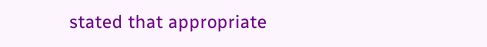stated that appropriate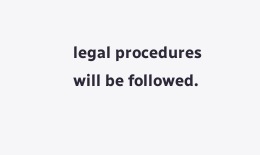legal procedures will be followed.